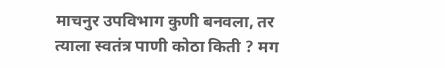माचनुर उपविभाग कुणी बनवला, तर त्याला स्वतंत्र पाणी कोठा किती ? मग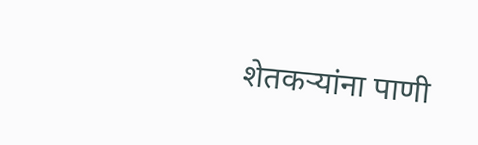शेतकऱ्यांना पाणी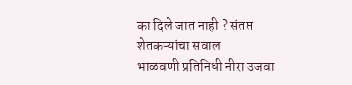का दिले जात नाही ? संतप्त शेतकऱ्यांचा सवाल
भाळवणी प्रतिनिधी नीरा उजवा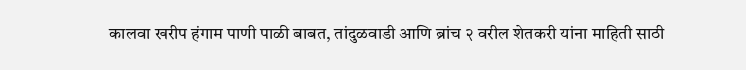कालवा खरीप हंगाम पाणी पाळी बाबत, तांदुळवाडी आणि ब्रांच २ वरील शेतकरी यांना माहिती साठी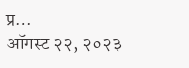प्र…
ऑगस्ट २२, २०२३